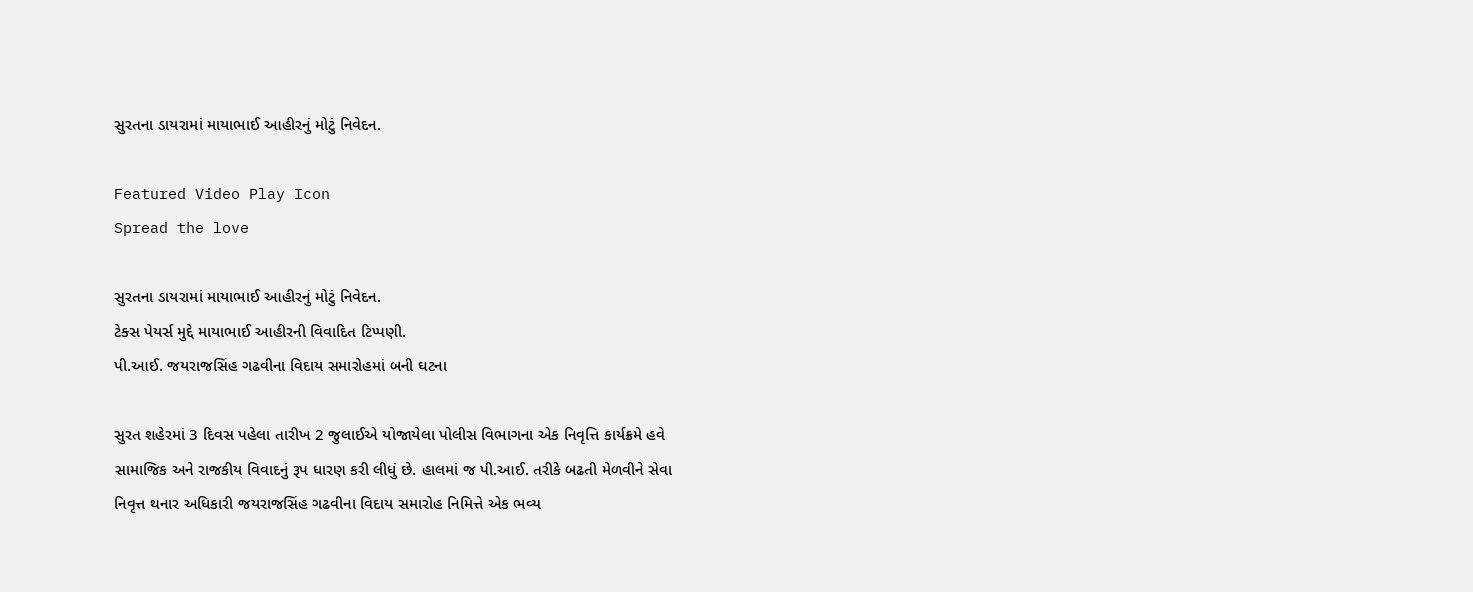સુરતના ડાયરામાં માયાભાઈ આહીરનું મોટું નિવેદન.

Featured Video Play Icon
Spread the love

સુરતના ડાયરામાં માયાભાઈ આહીરનું મોટું નિવેદન.
ટેક્સ પેયર્સ મુદ્દે માયાભાઈ આહીરની વિવાદિત ટિપ્પણી.
પી.આઈ. જયરાજસિંહ ગઢવીના વિદાય સમારોહમાં બની ઘટના

સુરત શહેરમાં 3 દિવસ પહેલા તારીખ 2 જુલાઈએ યોજાયેલા પોલીસ વિભાગના એક નિવૃત્તિ કાર્યક્રમે હવે સામાજિક અને રાજકીય વિવાદનું રૂપ ધારણ કરી લીધું છે. હાલમાં જ પી.આઈ. તરીકે બઢતી મેળવીને સેવા નિવૃત્ત થનાર અધિકારી જયરાજસિંહ ગઢવીના વિદાય સમારોહ નિમિત્તે એક ભવ્ય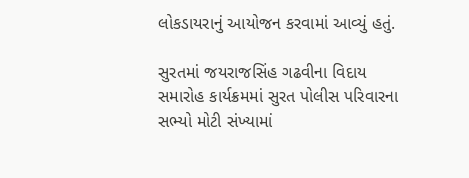લોકડાયરાનું આયોજન કરવામાં આવ્યું હતું.

સુરતમાં જયરાજસિંહ ગઢવીના વિદાય સમારોહ કાર્યક્રમમાં સુરત પોલીસ પરિવારના સભ્યો મોટી સંખ્યામાં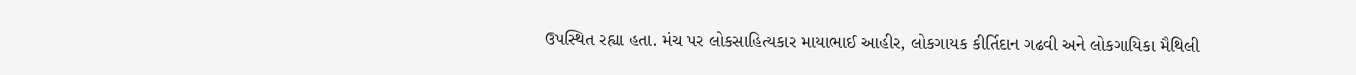ઉપસ્થિત રહ્યા હતા. મંચ પર લોકસાહિત્યકાર માયાભાઈ આહીર, લોકગાયક કીર્તિદાન ગઢવી અને લોકગાયિકા મૈથિલી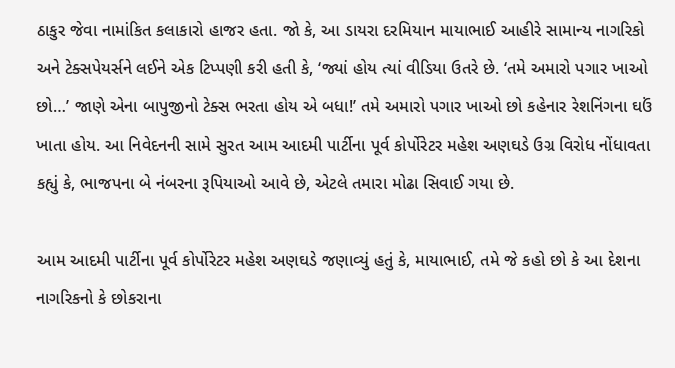ઠાકુર જેવા નામાંકિત કલાકારો હાજર હતા. જો કે, આ ડાયરા દરમિયાન માયાભાઈ આહીરે સામાન્ય નાગરિકો અને ટેક્સપેયર્સને લઈને એક ટિપ્પણી કરી હતી કે, ‘જ્યાં હોય ત્યાં વીડિયા ઉતરે છે. ‘તમે અમારો પગાર ખાઓ છો…’ જાણે એના બાપુજીનો ટેક્સ ભરતા હોય એ બધા!’ તમે અમારો પગાર ખાઓ છો કહેનાર રેશનિંગના ઘઉં ખાતા હોય. આ નિવેદનની સામે સુરત આમ આદમી પાર્ટીના પૂર્વ કોર્પોરેટર મહેશ અણઘડે ઉગ્ર વિરોધ નોંધાવતા કહ્યું કે, ભાજપના બે નંબરના રૂપિયાઓ આવે છે, એટલે તમારા મોઢા સિવાઈ ગયા છે.

આમ આદમી પાર્ટીના પૂર્વ કોર્પોરેટર મહેશ અણઘડે જણાવ્યું હતું કે, માયાભાઈ, તમે જે કહો છો કે આ દેશના નાગરિકનો કે છોકરાના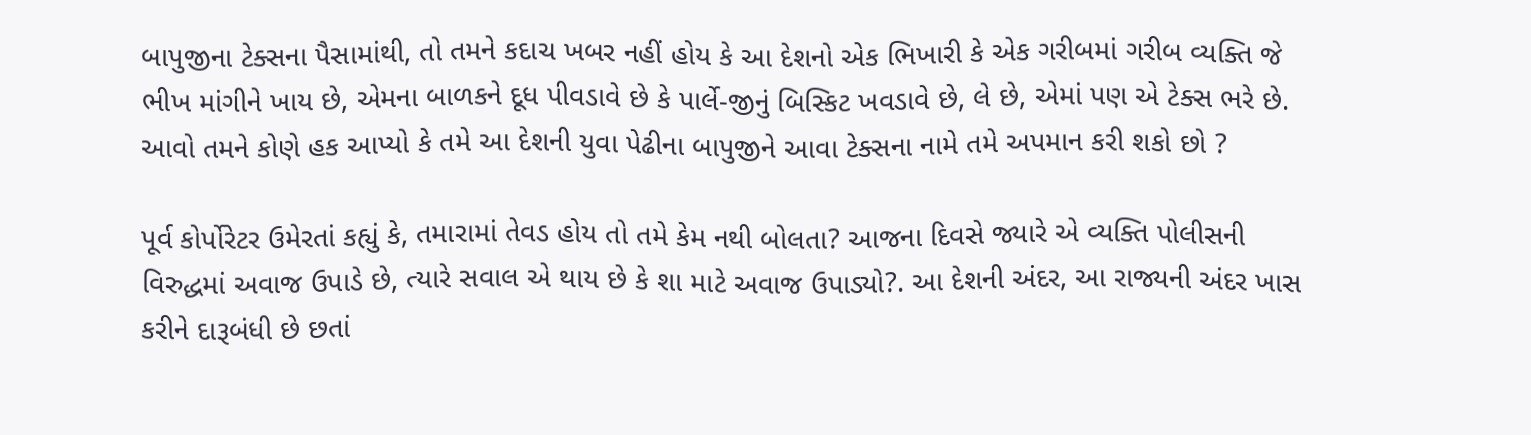બાપુજીના ટેક્સના પૈસામાંથી, તો તમને કદાચ ખબર નહીં હોય કે આ દેશનો એક ભિખારી કે એક ગરીબમાં ગરીબ વ્યક્તિ જે ભીખ માંગીને ખાય છે, એમના બાળકને દૂધ પીવડાવે છે કે પાર્લે-જીનું બિસ્કિટ ખવડાવે છે, લે છે, એમાં પણ એ ટેક્સ ભરે છે. આવો તમને કોણે હક આપ્યો કે તમે આ દેશની યુવા પેઢીના બાપુજીને આવા ટેક્સના નામે તમે અપમાન કરી શકો છો ?

પૂર્વ કોર્પોરેટર ઉમેરતાં કહ્યું કે, તમારામાં તેવડ હોય તો તમે કેમ નથી બોલતા? આજના દિવસે જ્યારે એ વ્યક્તિ પોલીસની વિરુદ્ધમાં અવાજ ઉપાડે છે, ત્યારે સવાલ એ થાય છે કે શા માટે અવાજ ઉપાડ્યો?. આ દેશની અંદર, આ રાજ્યની અંદર ખાસ કરીને દારૂબંધી છે છતાં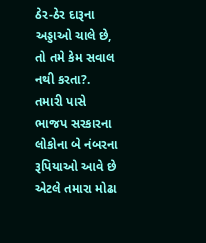ઠેર-ઠેર દારૂના અડ્ડાઓ ચાલે છે, તો તમે કેમ સવાલ નથી કરતા?. તમારી પાસે ભાજપ સરકારના લોકોના બે નંબરના રૂપિયાઓ આવે છે એટલે તમારા મોઢા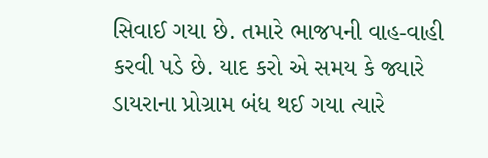સિવાઈ ગયા છે. તમારે ભાજપની વાહ-વાહી કરવી પડે છે. યાદ કરો એ સમય કે જ્યારે ડાયરાના પ્રોગ્રામ બંધ થઈ ગયા ત્યારે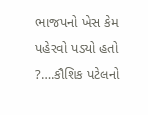ભાજપનો ખેસ કેમ પહેરવો પડ્યો હતો ?….કૌશિક પટેલનો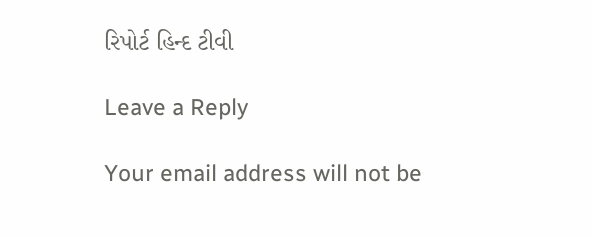રિપોર્ટ હિન્દ ટીવી

Leave a Reply

Your email address will not be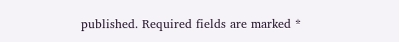published. Required fields are marked *